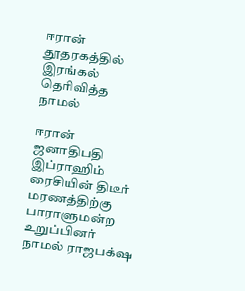ஈரான் தூதரகத்தில் இரங்கல் தெரிவித்த நாமல்

ஈரான் ஜனாதிபதி இப்ராஹிம் ரைசியின் திடீர் மரணத்திற்கு பாராளுமன்ற உறுப்பினர் நாமல் ராஜபக்‌ஷ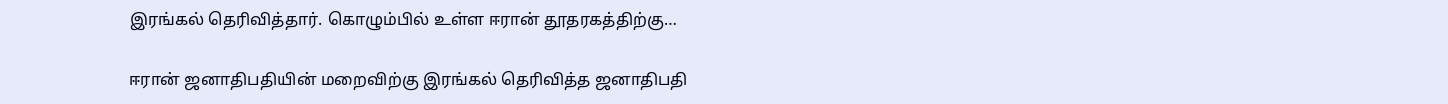இரங்கல் தெரிவித்தார். கொழும்பில் உள்ள ஈரான் தூதரகத்திற்கு…

ஈரான் ஜனாதிபதியின் மறைவிற்கு இரங்கல் தெரிவித்த ஜனாதிபதி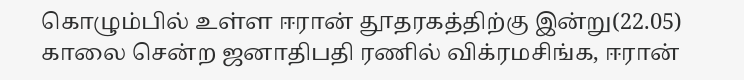கொழும்பில் உள்ள ஈரான் தூதரகத்திற்கு இன்று(22.05) காலை சென்ற ஜனாதிபதி ரணில் விக்ரமசிங்க, ஈரான்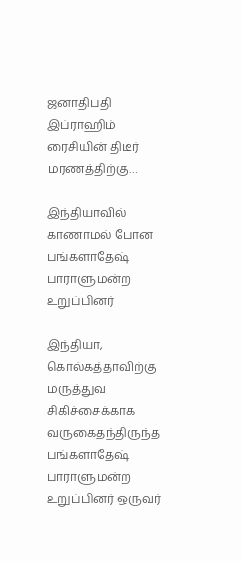ஜனாதிபதி இப்ராஹிம் ரைசியின் திடீர் மரணத்திற்கு…

இந்தியாவில் காணாமல் போன பங்களாதேஷ் பாராளுமன்ற உறுப்பினர்

இந்தியா, கொல்கத்தாவிற்கு மருத்துவ சிகிச்சைக்காக வருகைதந்திருந்த பங்களாதேஷ் பாராளுமன்ற உறுப்பினர் ஒருவர்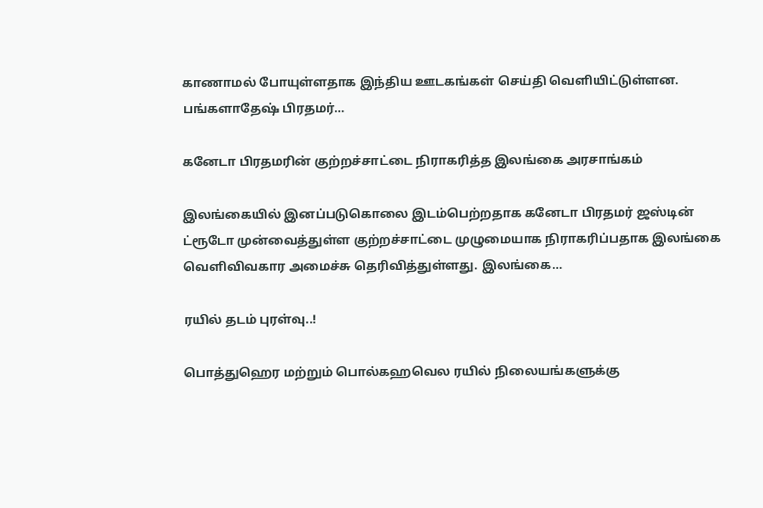காணாமல் போயுள்ளதாக இந்திய ஊடகங்கள் செய்தி வெளியிட்டுள்ளன.  பங்களாதேஷ் பிரதமர்…

கனேடா பிரதமரின் குற்றச்சாட்டை நிராகரித்த இலங்கை அரசாங்கம்

இலங்கையில் இனப்படுகொலை இடம்பெற்றதாக கனேடா பிரதமர் ஜஸ்டின் ட்ரூடோ முன்வைத்துள்ள குற்றச்சாட்டை முழுமையாக நிராகரிப்பதாக இலங்கை வெளிவிவகார அமைச்சு தெரிவித்துள்ளது. இலங்கை…

ரயில் தடம் புரள்வு..!

பொத்துஹெர மற்றும் பொல்கஹவெல ரயில் நிலையங்களுக்கு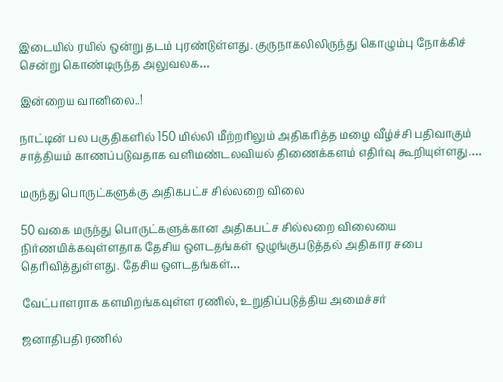இடையில் ரயில் ஒன்று தடம் புரண்டுள்ளது. குருநாகலிலிருந்து கொழும்பு நோக்கிச் சென்று கொண்டிருந்த அலுவலக…

இன்றைய வானிலை..!

நாட்டின் பல பகுதிகளில் 150 மில்லி மீற்றரிலும் அதிகரித்த மழை வீழ்ச்சி பதிவாகும் சாத்தியம் காணப்படுவதாக வளிமண்டலவியல் திணைக்களம் எதிர்வு கூறியுள்ளது.…

மருந்து பொருட்களுக்கு அதிகபட்ச சில்லறை விலை

50 வகை மருந்து பொருட்களுக்கான அதிகபட்ச சில்லறை விலையை நிர்ணயிக்கவுள்ளதாக தேசிய ஔடதங்கள் ஒழுங்குபடுத்தல் அதிகார சபை தெரிவித்துள்ளது. தேசிய ஔடதங்கள்…

வேட்பாளராக களமிறங்கவுள்ள ரணில், உறுதிப்படுத்திய அமைச்சர்

ஜனாதிபதி ரணில்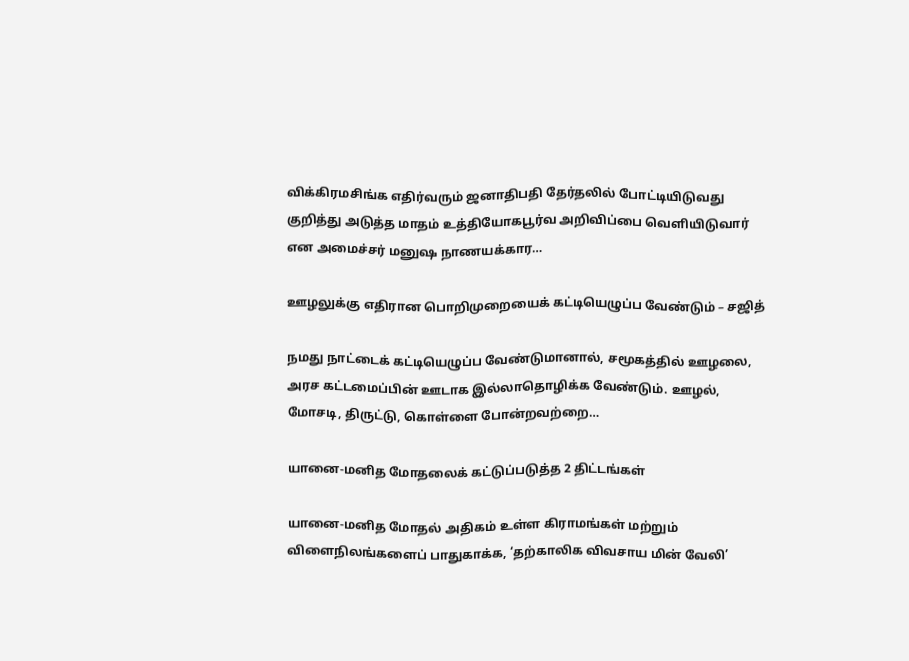விக்கிரமசிங்க எதிர்வரும் ஜனாதிபதி தேர்தலில் போட்டியிடுவது குறித்து அடுத்த மாதம் உத்தியோகபூர்வ அறிவிப்பை வெளியிடுவார் என அமைச்சர் மனுஷ நாணயக்கார…

ஊழலுக்கு எதிரான பொறிமுறையைக் கட்டியெழுப்ப வேண்டும் – சஜித்

நமது நாட்டைக் கட்டியெழுப்ப வேண்டுமானால், சமூகத்தில் ஊழலை, அரச கட்டமைப்பின் ஊடாக இல்லாதொழிக்க வேண்டும். ஊழல், மோசடி, திருட்டு, கொள்ளை போன்றவற்றை…

யானை-மனித மோதலைக் கட்டுப்படுத்த 2 திட்டங்கள்

யானை-மனித மோதல் அதிகம் உள்ள கிராமங்கள் மற்றும் விளைநிலங்களைப் பாதுகாக்க, ‘தற்காலிக விவசாய மின் வேலி’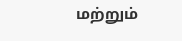மற்றும்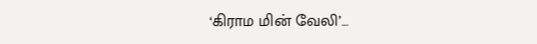‘கிராம மின் வேலி’…